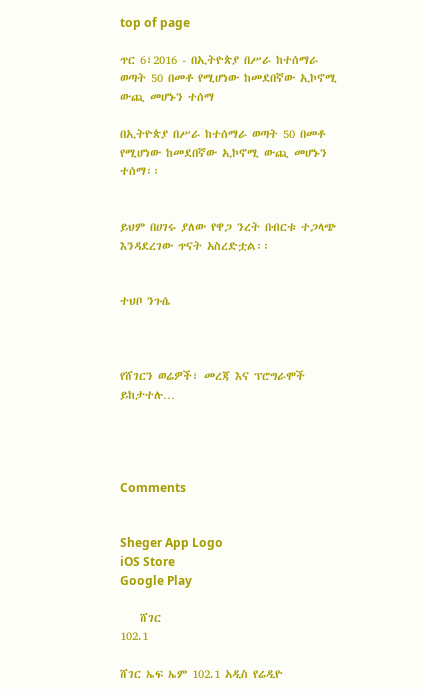top of page

ጥር 6፣2016 - በኢትዮጵያ በሥራ ከተሰማራ ወጣት 50 በመቶ የሚሆነው ከመደበኛው ኢኮኖሚ ውጪ መሆኑን ተሰማ

በኢትዮጵያ በሥራ ከተሰማራ ወጣት 50 በመቶ የሚሆነው ከመደበኛው ኢኮኖሚ ውጪ መሆኑን ተሰማ፡፡


ይህም በሀገሩ ያለው የዋጋ ንረት በብርቱ ተጋላጭ እንዳደረገው ጥናት አስረድቷል፡፡


ተህቦ ንጉሴ



የሸገርን ወሬዎች፣ መረጃ እና ፕሮግራሞች ይከታተሉ…




Comments


Sheger App Logo
iOS Store
Google Play

    ሸገር
102.1

ሸገር ኤፍ ኤም 102.1 አዲስ የሬዲዮ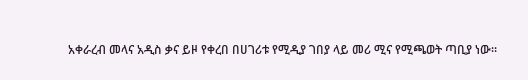አቀራረብ መላና አዲስ ቃና ይዞ የቀረበ በሀገሪቱ የሚዲያ ገበያ ላይ መሪ ሚና የሚጫወት ጣቢያ ነው፡፡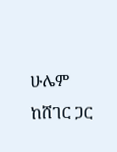ሁሌም ከሸገር ጋር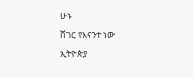ሁኑ
ሸገር የእናንተ ነው
ኢትዮጵያ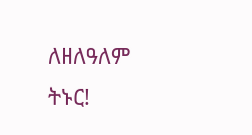ለዘለዓለም ትኑር!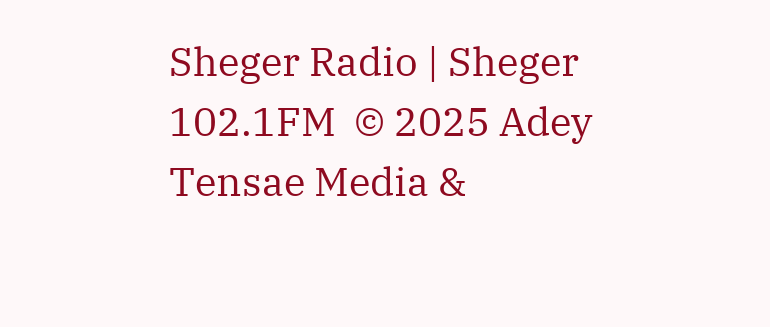Sheger Radio | Sheger 102.1FM  © 2025 Adey Tensae Media &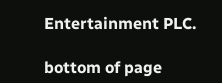Entertainment PLC.

bottom of page